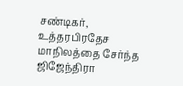சண்டிகர், உத்தரபிரதேச மாநிலத்தை சேர்ந்த ஜிஜேந்திரா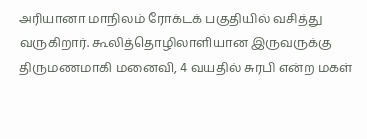அரியானா மாநிலம் ரோக்டக் பகுதியில் வசித்து வருகிறார். கூலித்தொழிலாளியான இருவருக்கு திருமணமாகி மனைவி, 4 வயதில் சுரபி என்ற மகள்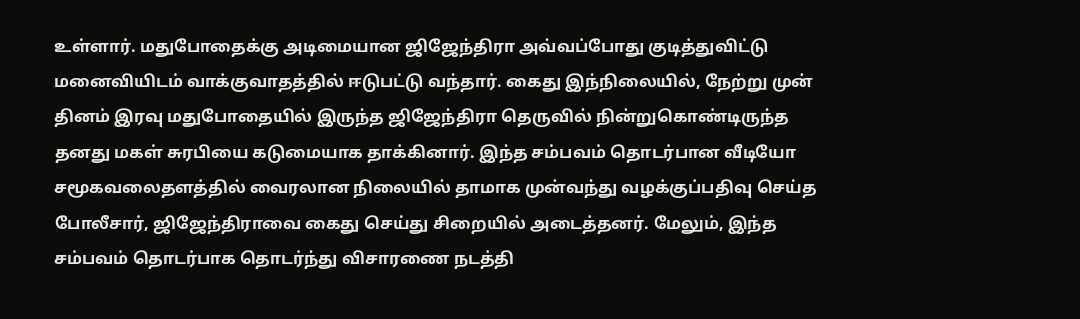உள்ளார். மதுபோதைக்கு அடிமையான ஜிஜேந்திரா அவ்வப்போது குடித்துவிட்டு மனைவியிடம் வாக்குவாதத்தில் ஈடுபட்டு வந்தார். கைது இந்நிலையில், நேற்று முன் தினம் இரவு மதுபோதையில் இருந்த ஜிஜேந்திரா தெருவில் நின்றுகொண்டிருந்த தனது மகள் சுரபியை கடுமையாக தாக்கினார். இந்த சம்பவம் தொடர்பான வீடியோ சமூகவலைதளத்தில் வைரலான நிலையில் தாமாக முன்வந்து வழக்குப்பதிவு செய்த போலீசார், ஜிஜேந்திராவை கைது செய்து சிறையில் அடைத்தனர். மேலும், இந்த சம்பவம் தொடர்பாக தொடர்ந்து விசாரணை நடத்தி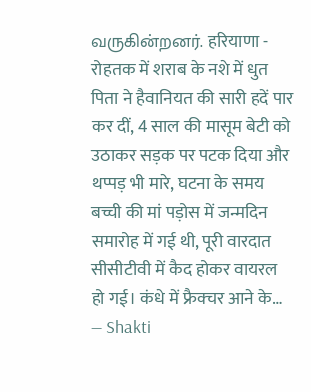வருகின்றனர். हरियाणा - रोहतक में शराब के नशे में धुत पिता ने हैवानियत की सारी हदें पार कर दीं, 4 साल की मासूम बेटी को उठाकर सड़क पर पटक दिया और थप्पड़ भी मारे, घटना के समय बच्ची की मां पड़ोस में जन्मदिन समारोह में गई थी, पूरी वारदात सीसीटीवी में कैद होकर वायरल हो गई। कंधे में फ्रैक्चर आने के… — Shakti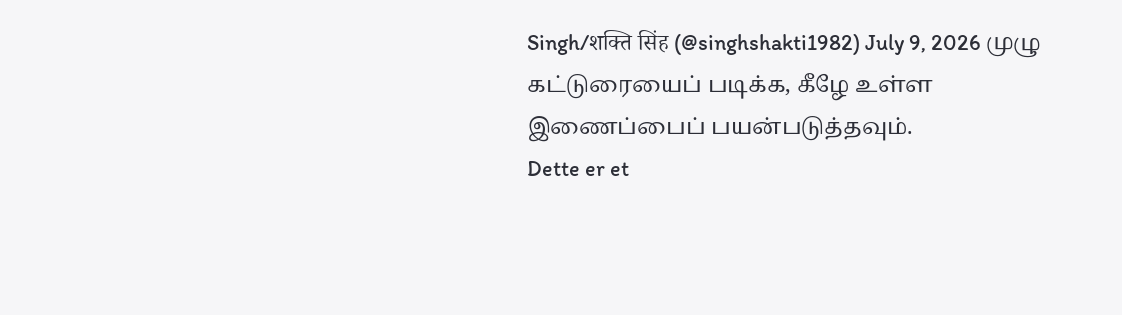Singh/शक्ति सिंह (@singhshakti1982) July 9, 2026 முழு கட்டுரையைப் படிக்க, கீழே உள்ள இணைப்பைப் பயன்படுத்தவும்.
Dette er et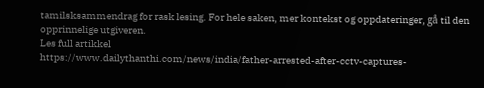tamilsksammendrag for rask lesing. For hele saken, mer kontekst og oppdateringer, gå til den opprinnelige utgiveren.
Les full artikkel
https://www.dailythanthi.com/news/india/father-arrested-after-cctv-captures-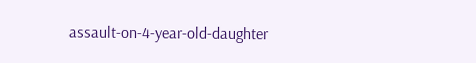assault-on-4-year-old-daughter